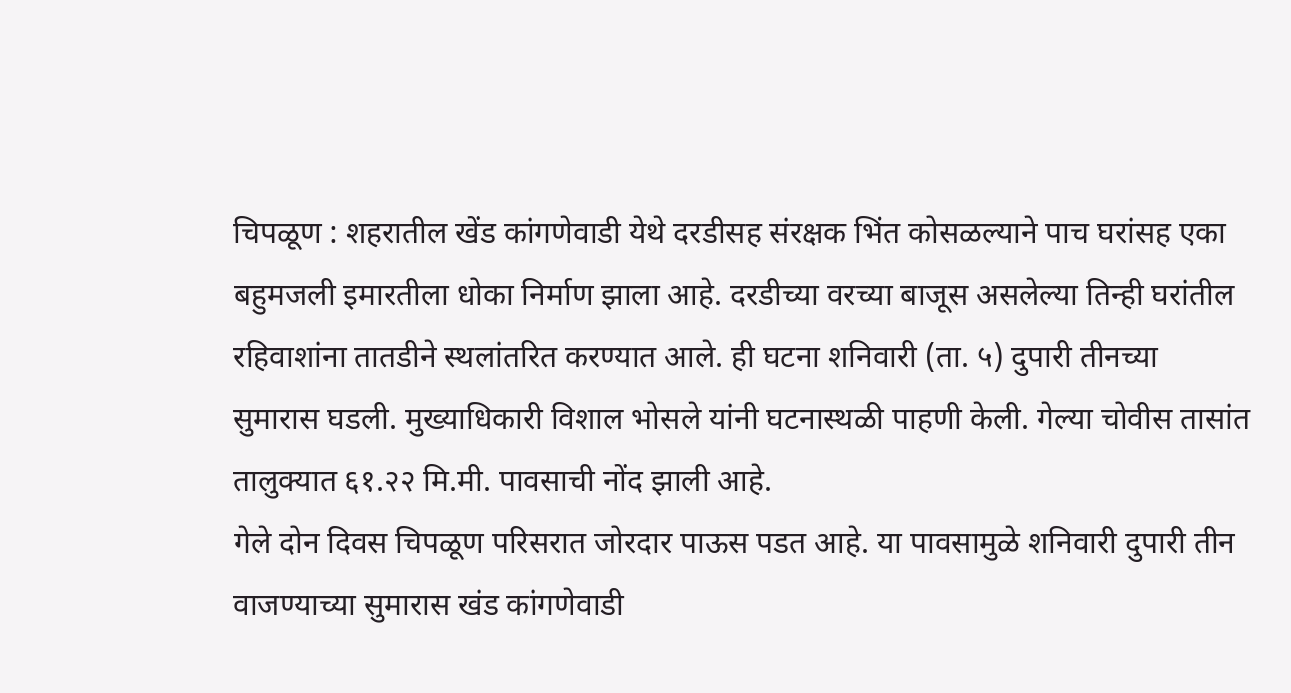चिपळूण : शहरातील खेंड कांगणेवाडी येथे दरडीसह संरक्षक भिंत कोसळल्याने पाच घरांसह एका बहुमजली इमारतीला धोका निर्माण झाला आहे. दरडीच्या वरच्या बाजूस असलेल्या तिन्ही घरांतील रहिवाशांना तातडीने स्थलांतरित करण्यात आले. ही घटना शनिवारी (ता. ५) दुपारी तीनच्या सुमारास घडली. मुख्याधिकारी विशाल भोसले यांनी घटनास्थळी पाहणी केली. गेल्या चोवीस तासांत तालुक्यात ६१.२२ मि.मी. पावसाची नोंद झाली आहे.
गेले दोन दिवस चिपळूण परिसरात जोरदार पाऊस पडत आहे. या पावसामुळे शनिवारी दुपारी तीन वाजण्याच्या सुमारास खंड कांगणेवाडी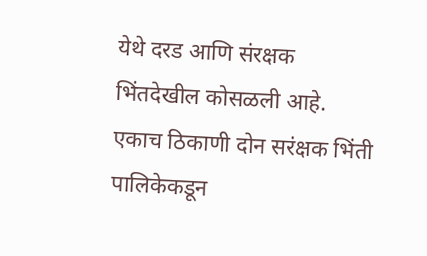येथे दरड आणि संरक्षक भिंतदेखील कोसळली आहे. एकाच ठिकाणी दोन सरंक्षक भिंती पालिकेकडून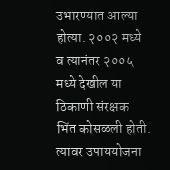उभारण्यात आल्या होत्या. २००२ मध्ये व त्यानंतर २००५ मध्ये देखील या ठिकाणी संरक्षक भिंत कोसळली होती. त्यावर उपाययोजना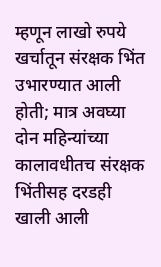म्हणून लाखो रुपये खर्चातून संरक्षक भिंत उभारण्यात आली होती; मात्र अवघ्या दोन महिन्यांच्या कालावधीतच संरक्षक भिंतीसह दरडही खाली आली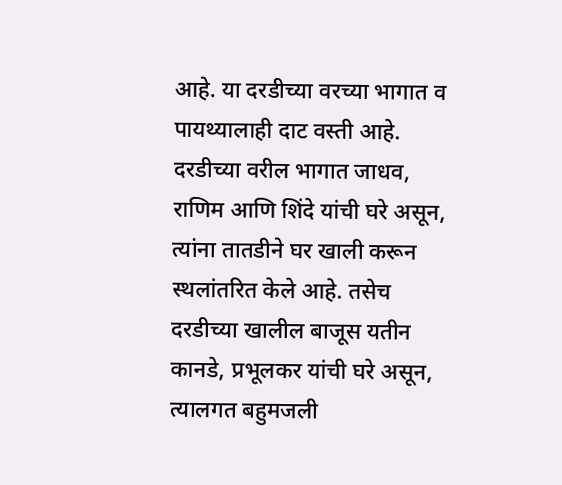आहे. या दरडीच्या वरच्या भागात व पायथ्यालाही दाट वस्ती आहे. दरडीच्या वरील भागात जाधव, राणिम आणि शिंदे यांची घरे असून, त्यांना तातडीने घर खाली करून स्थलांतरित केले आहे. तसेच दरडीच्या खालील बाजूस यतीन कानडे, प्रभूलकर यांची घरे असून, त्यालगत बहुमजली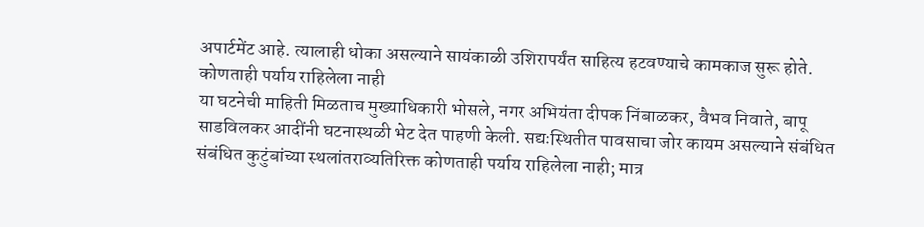अपार्टमेंट आहे. त्यालाही धोका असल्याने सायंकाळी उशिरापर्यंत साहित्य हटवण्याचे कामकाज सुरू होते.
कोणताही पर्याय राहिलेला नाही
या घटनेची माहिती मिळताच मुख्याधिकारी भोसले, नगर अभियंता दीपक निंबाळकर, वैभव निवाते, बापू साडविलकर आदींनी घटनास्थळी भेट देत पाहणी केली. सद्यःस्थितीत पावसाचा जोर कायम असल्याने संबंधित संबंधित कुटुंबांच्या स्थलांतराव्यतिरिक्त कोणताही पर्याय राहिलेला नाही; मात्र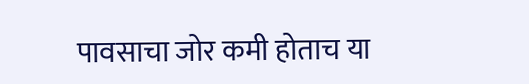पावसाचा जोर कमी होताच या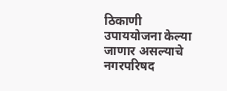ठिकाणी उपाययोजना केल्या जाणार असल्याचे नगरपरिषद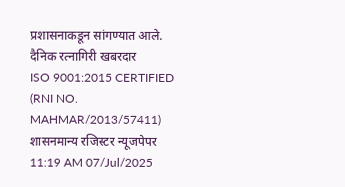प्रशासनाकडून सांगण्यात आले.
दैनिक रत्नागिरी खबरदार
ISO 9001:2015 CERTIFIED
(RNI NO. MAHMAR/2013/57411)
शासनमान्य रजिस्टर न्यूजपेपर
11:19 AM 07/Jul/2025